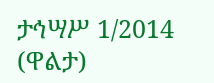ታኅሣሥ 1/2014 (ዋልታ)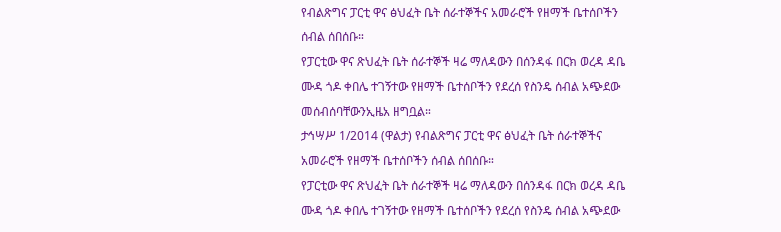የብልጽግና ፓርቲ ዋና ፅህፈት ቤት ሰራተኞችና አመራሮች የዘማች ቤተሰቦችን ሰብል ሰበሰቡ።
የፓርቲው ዋና ጽህፈት ቤት ሰራተኞች ዛሬ ማለዳውን በሰንዳፋ በርክ ወረዳ ዳቤ ሙዳ ጎዶ ቀበሌ ተገኝተው የዘማች ቤተሰቦችን የደረሰ የስንዴ ሰብል አጭደው መሰብሰባቸውንኢዜአ ዘግቧል።
ታኅሣሥ 1/2014 (ዋልታ) የብልጽግና ፓርቲ ዋና ፅህፈት ቤት ሰራተኞችና አመራሮች የዘማች ቤተሰቦችን ሰብል ሰበሰቡ።
የፓርቲው ዋና ጽህፈት ቤት ሰራተኞች ዛሬ ማለዳውን በሰንዳፋ በርክ ወረዳ ዳቤ ሙዳ ጎዶ ቀበሌ ተገኝተው የዘማች ቤተሰቦችን የደረሰ የስንዴ ሰብል አጭደው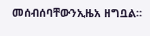መሰብሰባቸውንኢዜአ ዘግቧል።